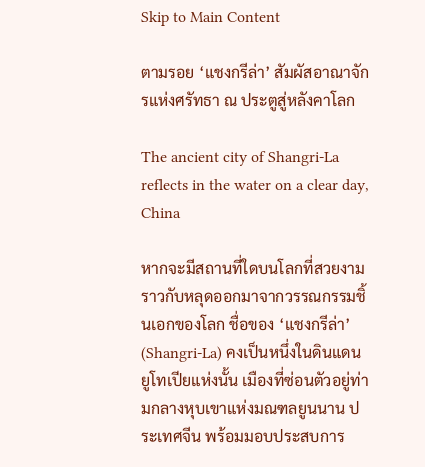Skip to Main Content

ตามรอย ‘แชงกรีล่า’ สัมผัสอาณาจักรแห่งศรัทธา ณ ประตูสู่หลังคาโลก

The ancient city of Shangri-La reflects in the water on a clear day, China

หากจะมีสถานที่ใดบนโลกที่สวยงามราวกับหลุดออกมาจากวรรณกรรมชิ้นเอกของโลก ชื่อของ ‘แชงกรีล่า’ (Shangri-La) คงเป็นหนึ่งในดินแดนยูโทเปียแห่งนั้น เมืองที่ซ่อนตัวอยู่ท่ามกลางหุบเขาแห่งมณฑลยูนนาน ประเทศจีน พร้อมมอบประสบการ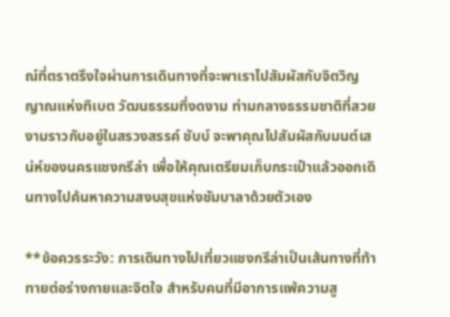ณ์ที่ตราตรึงใจผ่านการเดินทางที่จะพาเราไปสัมผัสกับจิตวิญญาณแห่งทิเบต วัฒนธรรมที่งดงาม ท่ามกลางธรรมชาติที่สวยงามราวกับอยู่ในสรวงสรรค์ ชับบ์ จะพาคุณไปสัมผัสกับมนต์เสน่ห์ของนครแชงกรีล่า เพื่อให้คุณเตรียมเก็บกระเป๋าแล้วออกเดินทางไปค้นหาความสงบสุขแห่งชัมบาลาด้วยตัวเอง

**ข้อควรระวัง: การเดินทางไปเที่ยวแชงกรีล่าเป็นเส้นทางที่ท้าทายต่อร่างกายและจิตใจ สำหรับคนที่มีอาการแพ้ความสู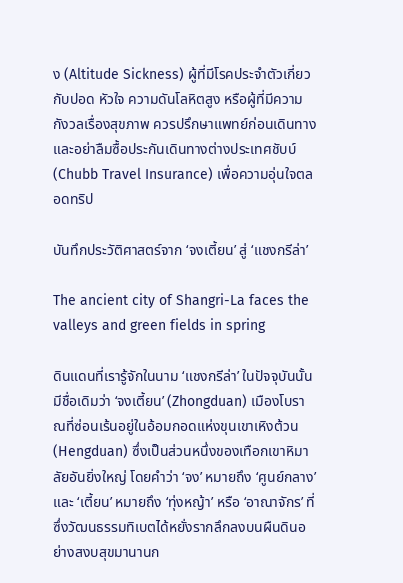ง (Altitude Sickness) ผู้ที่มีโรคประจำตัวเกี่ยวกับปอด หัวใจ ความดันโลหิตสูง หรือผู้ที่มีความกังวลเรื่องสุขภาพ ควรปรึกษาแพทย์ก่อนเดินทาง และอย่าลืมซื้อประกันเดินทางต่างประเทศชับบ์ (Chubb Travel Insurance) เพื่อความอุ่นใจตลอดทริป

บันทึกประวัติศาสตร์จาก ‘จงเตี้ยน’ สู่ ‘แชงกรีล่า’

The ancient city of Shangri-La faces the valleys and green fields in spring

ดินแดนที่เรารู้จักในนาม ‘แชงกรีล่า’ ในปัจจุบันนั้น มีชื่อเดิมว่า ‘จงเตี้ยน’ (Zhongduan) เมืองโบราณที่ซ่อนเร้นอยู่ในอ้อมกอดแห่งขุนเขาเหิงต้วน (Hengduan) ซึ่งเป็นส่วนหนึ่งของเทือกเขาหิมาลัยอันยิ่งใหญ่ โดยคำว่า ‘จง’ หมายถึง ‘ศูนย์กลาง’ และ ‘เตี้ยน’ หมายถึง ‘ทุ่งหญ้า’ หรือ ‘อาณาจักร’ ที่ซึ่งวัฒนธรรมทิเบตได้หยั่งรากลึกลงบนผืนดินอย่างสงบสุขมานานก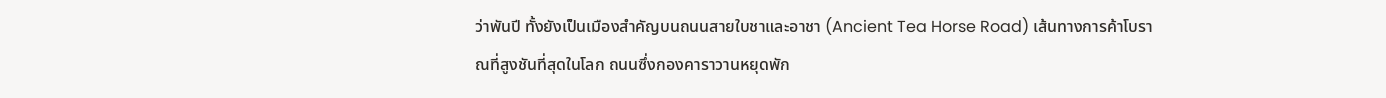ว่าพันปี ทั้งยังเป็นเมืองสำคัญบนถนนสายใบชาและอาชา (Ancient Tea Horse Road) เส้นทางการค้าโบราณที่สูงชันที่สุดในโลก ถนนซึ่งกองคาราวานหยุดพัก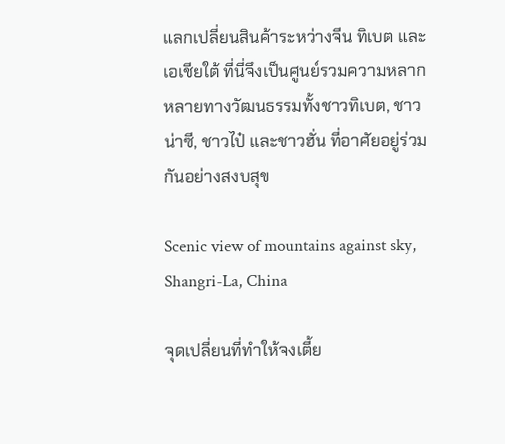แลกเปลี่ยนสินค้าระหว่างจีน ทิเบต และเอเชียใต้ ที่นี่จึงเป็นศูนย์รวมความหลากหลายทางวัฒนธรรมทั้งชาวทิเบต, ชาวน่าซี, ชาวไป๋ และชาวฮั่น ที่อาศัยอยู่ร่วมกันอย่างสงบสุข

Scenic view of mountains against sky, Shangri-La, China

จุดเปลี่ยนที่ทำให้จงเตี้ย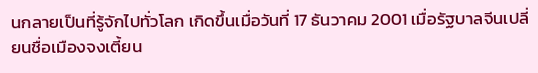นกลายเป็นที่รู้จักไปทั่วโลก เกิดขึ้นเมื่อวันที่ 17 ธันวาคม 2001 เมื่อรัฐบาลจีนเปลี่ยนชื่อเมืองจงเตี้ยน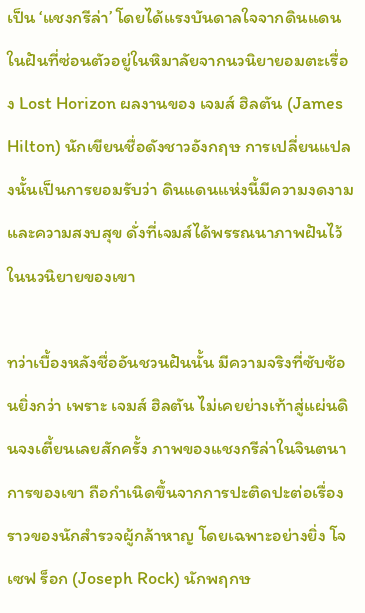เป็น ‘แชงกรีล่า’ โดยได้แรงบันดาลใจจากดินแดนในฝันที่ซ่อนตัวอยู่ในหิมาลัยจากนวนิยายอมตะเรื่อง Lost Horizon ผลงานของ เจมส์ ฮิลตัน (James Hilton) นักเขียนชื่อดังชาวอังกฤษ การเปลี่ยนแปลงนั้นเป็นการยอมรับว่า ดินแดนแห่งนี้มีความงดงามและความสงบสุข ดั่งที่เจมส์ได้พรรณนาภาพฝันไว้ในนวนิยายของเขา

ทว่าเบื้องหลังชื่ออันชวนฝันนั้น มีความจริงที่ซับซ้อนยิ่งกว่า เพราะ เจมส์ ฮิลตัน ไม่เคยย่างเท้าสู่แผ่นดินจงเตี้ยนเลยสักครั้ง ภาพของแชงกรีล่าในจินตนาการของเขา ถือกำเนิดขึ้นจากการปะติดปะต่อเรื่องราวของนักสำรวจผู้กล้าหาญ โดยเฉพาะอย่างยิ่ง โจเซฟ ร็อก (Joseph Rock) นักพฤกษ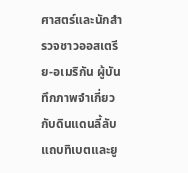ศาสตร์และนักสำรวจชาวออสเตรีย-อเมริกัน ผู้บันทึกภาพจำเกี่ยวกับดินแดนลี้ลับแถบทิเบตและยู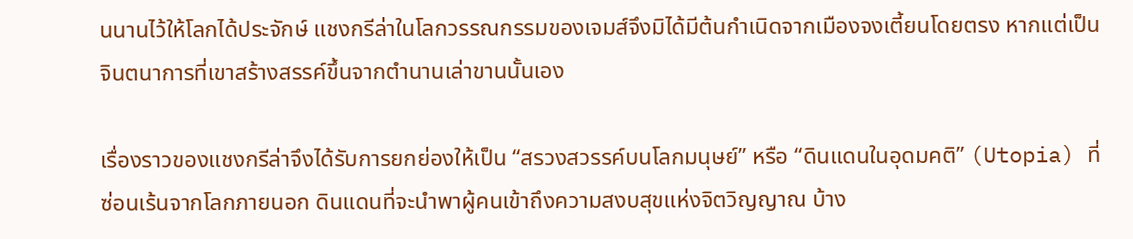นนานไว้ให้โลกได้ประจักษ์ แชงกรีล่าในโลกวรรณกรรมของเจมส์จึงมิได้มีต้นกำเนิดจากเมืองจงเตี้ยนโดยตรง หากแต่เป็นจินตนาการที่เขาสร้างสรรค์ขึ้นจากตำนานเล่าขานนั้นเอง

เรื่องราวของแชงกรีล่าจึงได้รับการยกย่องให้เป็น “สรวงสวรรค์บนโลกมนุษย์” หรือ “ดินแดนในอุดมคติ” (Utopia) ที่ซ่อนเร้นจากโลกภายนอก ดินแดนที่จะนำพาผู้คนเข้าถึงความสงบสุขแห่งจิตวิญญาณ บ้าง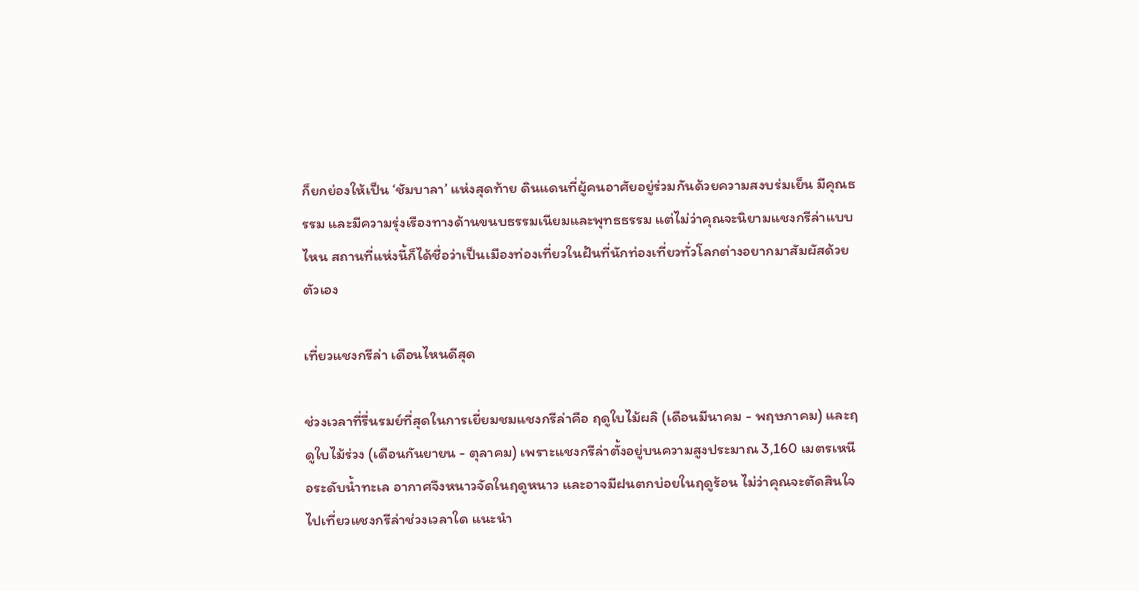ก็ยกย่องให้เป็น ‘ชัมบาลา’ แห่งสุดท้าย ดินแดนที่ผู้คนอาศัยอยู่ร่วมกันด้วยความสงบร่มเย็น มีคุณธรรม และมีความรุ่งเรืองทางด้านขนบธรรมเนียมและพุทธธรรม แต่ไม่ว่าคุณจะนิยามแชงกรีล่าแบบไหน สถานที่แห่งนี้ก็ได้ชื่อว่าเป็นเมืองท่องเที่ยวในฝันที่นักท่องเที่ยวทั่วโลกต่างอยากมาสัมผัสด้วยตัวเอง

เที่ยวแชงกรีล่า เดือนไหนดีสุด

ช่วงเวลาที่รื่นรมย์ที่สุดในการเยี่ยมชมแชงกรีล่าคือ ฤดูใบไม้ผลิ (เดือนมีนาคม - พฤษภาคม) และฤดูใบไม้ร่วง (เดือนกันยายน - ตุลาคม) เพราะแชงกรีล่าตั้งอยู่บนความสูงประมาณ 3,160 เมตรเหนือระดับน้ำทะเล อากาศจึงหนาวจัดในฤดูหนาว และอาจมีฝนตกบ่อยในฤดูร้อน ไม่ว่าคุณจะตัดสินใจไปเที่ยวแชงกรีล่าช่วงเวลาใด แนะนำ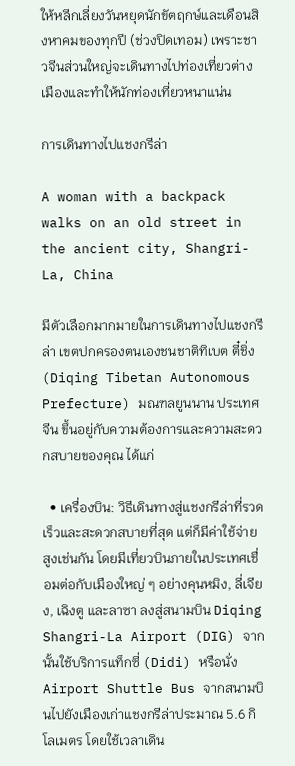ให้หลีกเลี่ยงวันหยุดนักขัตฤกษ์และเดือนสิงหาคมของทุกปี (ช่วงปิดเทอม) เพราะชาวจีนส่วนใหญ่จะเดินทางไปท่องเที่ยวต่างเมืองและทำให้นักท่องเที่ยวหนาแน่น

การเดินทางไปแชงกรีล่า

A woman with a backpack walks on an old street in the ancient city, Shangri-La, China

มีตัวเลือกมากมายในการเดินทางไปแชงกรีล่า เขตปกครองตนเองชนชาติทิเบต ตี๋ชิ่ง (Diqing Tibetan Autonomous Prefecture) มณฑลยูนนาน ประเทศจีน ขึ้นอยู่กับความต้องการและความสะดวกสบายของคุณ ได้แก่

  • เครื่องบิน: วิธีเดินทางสู่แชงกรีล่าที่รวดเร็วและสะดวกสบายที่สุด แต่ก็มีค่าใช้จ่ายสูงเช่นกัน โดยมีเที่ยวบินภายในประเทศเชื่อมต่อกับเมืองใหญ่ ๆ อย่างคุนหมิง, ลี่เจียง, เฉิงตู และลาซา ลงสู่สนามบิน Diqing Shangri-La Airport (DIG) จากนั้นใช้บริการแท็กซี่ (Didi) หรือนั่ง Airport Shuttle Bus จากสนามบินไปยังเมืองเก่าแชงกรีล่าประมาณ 5.6 กิโลเมตร โดยใช้เวลาเดิน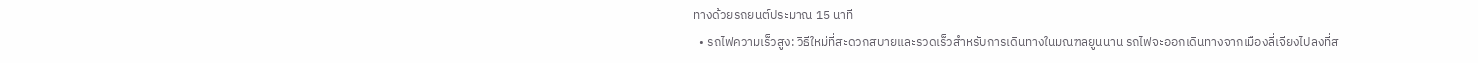ทางด้วยรถยนต์ประมาณ 15 นาที
  • รถไฟความเร็วสูง: วิธีใหม่ที่สะดวกสบายและรวดเร็วสำหรับการเดินทางในมณฑลยูนนาน รถไฟจะออกเดินทางจากเมืองลี่เจียงไปลงที่ส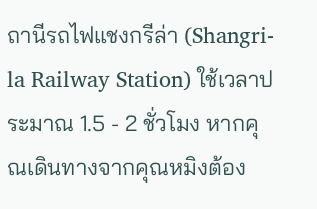ถานีรถไฟแชงกรีล่า (Shangri-la Railway Station) ใช้เวลาประมาณ 1.5 - 2 ชั่วโมง หากคุณเดินทางจากคุณหมิงต้อง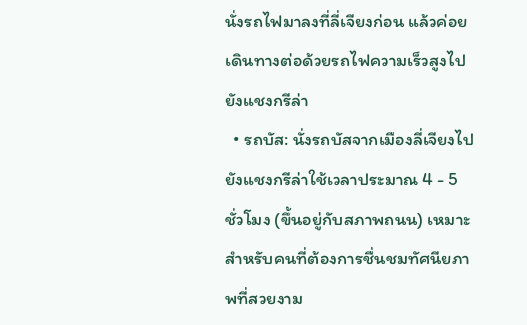นั่งรถไฟมาลงที่ลี่เจียงก่อน แล้วค่อยเดินทางต่อด้วยรถไฟความเร็วสูงไปยังแชงกรีล่า
  • รถบัส: นั่งรถบัสจากเมืองลี่เจียงไปยังแชงกรีล่าใช้เวลาประมาณ 4 - 5 ชั่วโมง (ขึ้นอยู่กับสภาพถนน) เหมาะสำหรับคนที่ต้องการชื่นชมทัศนียภาพที่สวยงาม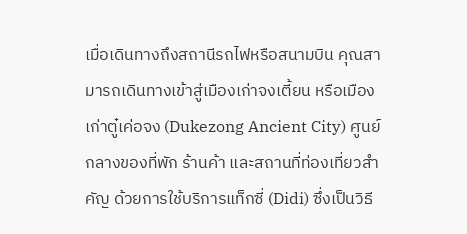เมื่อเดินทางถึงสถานีรถไฟหรือสนามบิน คุณสามารถเดินทางเข้าสู่เมืองเก่าจงเตี้ยน หรือเมืองเก่าตู๋เค่อจง (Dukezong Ancient City) ศูนย์กลางของที่พัก ร้านค้า และสถานที่ท่องเที่ยวสำคัญ ด้วยการใช้บริการแท็กซี่ (Didi) ซึ่งเป็นวิธี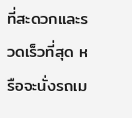ที่สะดวกและรวดเร็วที่สุด หรือจะนั่งรถเม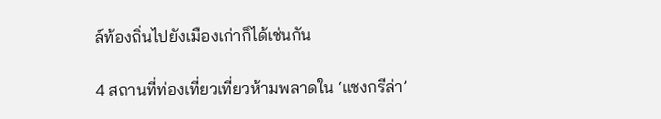ล์ท้องถิ่นไปยังเมืองเก่าก็ได้เช่นกัน

4 สถานที่ท่องเที่ยวเที่ยวห้ามพลาดใน ‘แชงกรีล่า’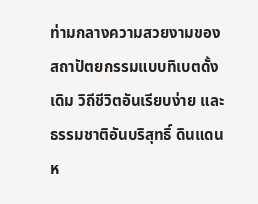ท่ามกลางความสวยงามของสถาปัตยกรรมแบบทิเบตดั้งเดิม วิถีชีวิตอันเรียบง่าย และธรรมชาติอันบริสุทธิ์ ดินแดนห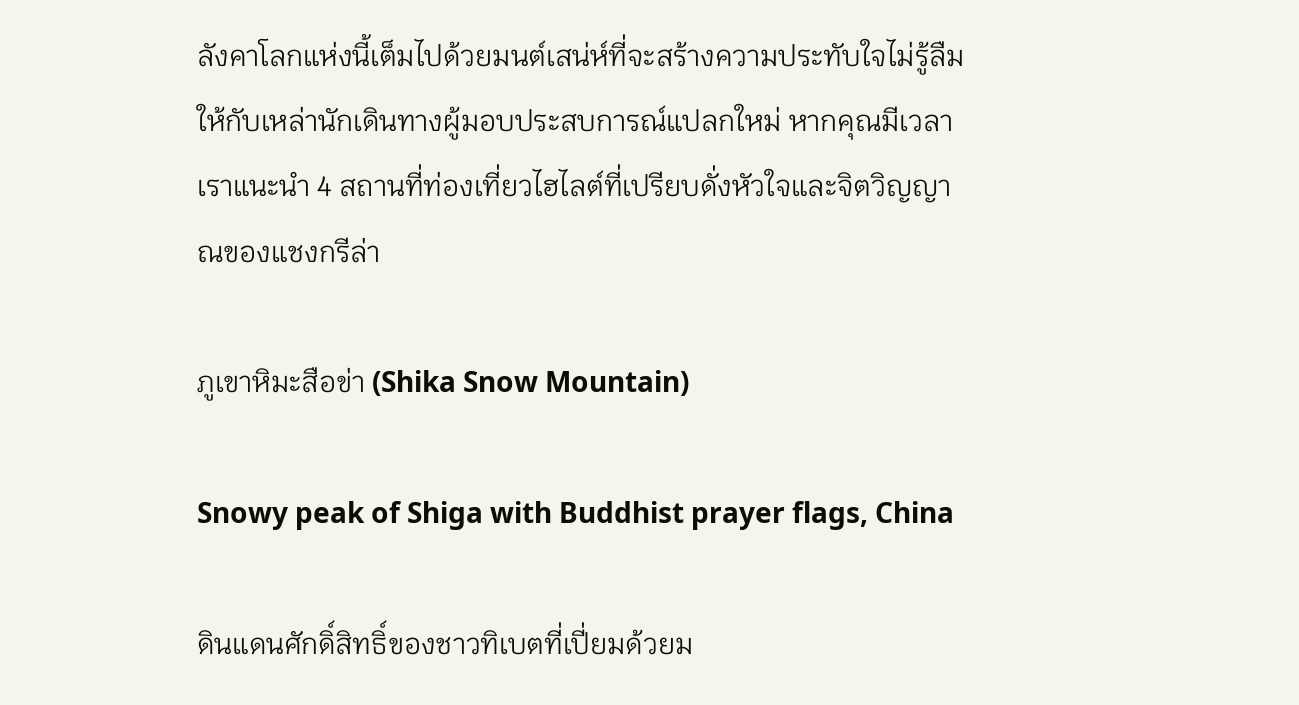ลังคาโลกแห่งนี้เต็มไปด้วยมนต์เสน่ห์ที่จะสร้างความประทับใจไม่รู้ลืมให้กับเหล่านักเดินทางผู้มอบประสบการณ์แปลกใหม่ หากคุณมีเวลาเราแนะนำ 4 สถานที่ท่องเที่ยวไฮไลต์ที่เปรียบดั่งหัวใจและจิตวิญญาณของแชงกรีล่า

ภูเขาหิมะสือข่า (Shika Snow Mountain)

Snowy peak of Shiga with Buddhist prayer flags, China

ดินแดนศักดิ์สิทธิ์ของชาวทิเบตที่เปี่ยมด้วยม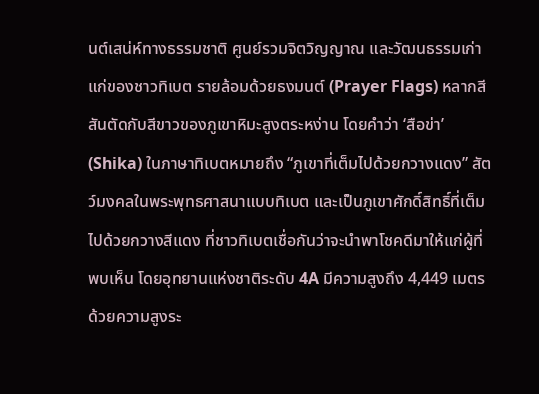นต์เสน่ห์ทางธรรมชาติ ศูนย์รวมจิตวิญญาณ และวัฒนธรรมเก่าแก่ของชาวทิเบต รายล้อมด้วยธงมนต์ (Prayer Flags) หลากสีสันตัดกับสีขาวของภูเขาหิมะสูงตระหง่าน โดยคำว่า ‘สือข่า’ (Shika) ในภาษาทิเบตหมายถึง “ภูเขาที่เต็มไปด้วยกวางแดง” สัตว์มงคลในพระพุทธศาสนาแบบทิเบต และเป็นภูเขาศักดิ์สิทธิ์ที่เต็มไปด้วยกวางสีแดง ที่ชาวทิเบตเชื่อกันว่าจะนำพาโชคดีมาให้แก่ผู้ที่พบเห็น โดยอุทยานแห่งชาติระดับ 4A มีความสูงถึง 4,449 เมตร ด้วยความสูงระ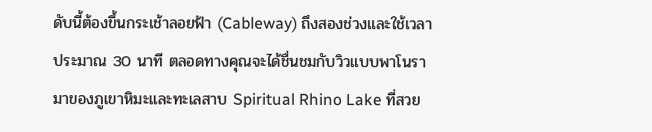ดับนี้ต้องขึ้นกระเช้าลอยฟ้า (Cableway) ถึงสองช่วงและใช้เวลาประมาณ 30 นาที ตลอดทางคุณจะได้ชื่นชมกับวิวแบบพาโนรามาของภูเขาหิมะและทะเลสาบ Spiritual Rhino Lake ที่สวย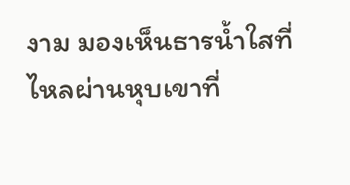งาม มองเห็นธารน้ำใสที่ไหลผ่านหุบเขาที่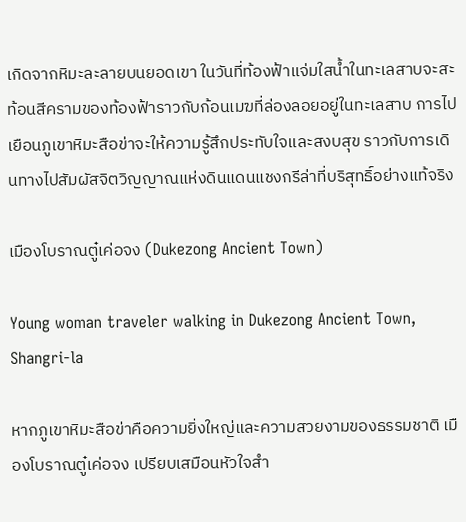เกิดจากหิมะละลายบนยอดเขา ในวันที่ท้องฟ้าแจ่มใสน้ำในทะเลสาบจะสะท้อนสีครามของท้องฟ้าราวกับก้อนเมฆที่ล่องลอยอยู่ในทะเลสาบ การไปเยือนภูเขาหิมะสือข่าจะให้ความรู้สึกประทับใจและสงบสุข ราวกับการเดินทางไปสัมผัสจิตวิญญาณแห่งดินแดนแชงกรีล่าที่บริสุทธิ์อย่างแท้จริง

เมืองโบราณตู๋เค่อจง (Dukezong Ancient Town)

Young woman traveler walking in Dukezong Ancient Town, Shangri-la

หากภูเขาหิมะสือข่าคือความยิ่งใหญ่และความสวยงามของธรรมชาติ เมืองโบราณตู๋เค่อจง เปรียบเสมือนหัวใจสำ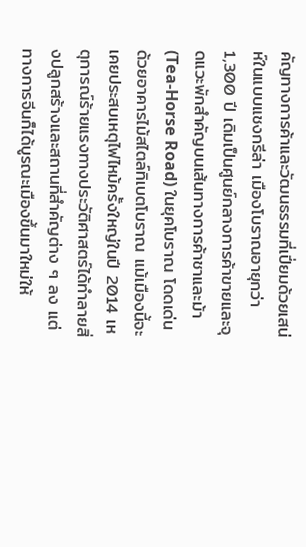คัญทางการค้าและวัฒนธรรมที่เปี่ยมด้วยเสน่ห์ในแบบแชงกรีล่า เมืองโบราณอายุกว่า 1,300 ปี เดิมเป็นศูนย์กลางการค้าขายและจุดแวะพักสำคัญบนเส้นทางการค้าชาและม้า (Tea-Horse Road) ในยุคโบราณ โดดเด่นด้วยอาคารไม้สไตล์ทิเบตโบราณ แม้เมืองนี้จะเคยประสบเหตุไฟไหม้ครั้งใหญ่ในปี 2014 เหตุการณ์ร้ายแรงทางประวัติศาสตร์ได้ทำลายสิ่งปลูกสร้างและสถานที่สำคัญต่าง ๆ ลง แต่ทางการจีนก็ได้บูรณะเมืองขึ้นมาใหม่ให้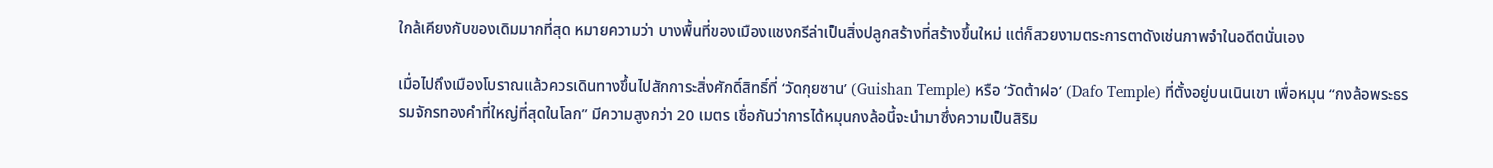ใกล้เคียงกับของเดิมมากที่สุด หมายความว่า บางพื้นที่ของเมืองแชงกรีล่าเป็นสิ่งปลูกสร้างที่สร้างขึ้นใหม่ แต่ก็สวยงามตระการตาดังเช่นภาพจำในอดีตนั่นเอง

เมื่อไปถึงเมืองโบราณแล้วควรเดินทางขึ้นไปสักการะสิ่งศักดิ์สิทธิ์ที่ ‘วัดกุยซาน’ (Guishan Temple) หรือ ‘วัดต้าฝอ’ (Dafo Temple) ที่ตั้งอยู่บนเนินเขา เพื่อหมุน “กงล้อพระธรรมจักรทองคำที่ใหญ่ที่สุดในโลก” มีความสูงกว่า 20 เมตร เชื่อกันว่าการได้หมุนกงล้อนี้จะนำมาซึ่งความเป็นสิริม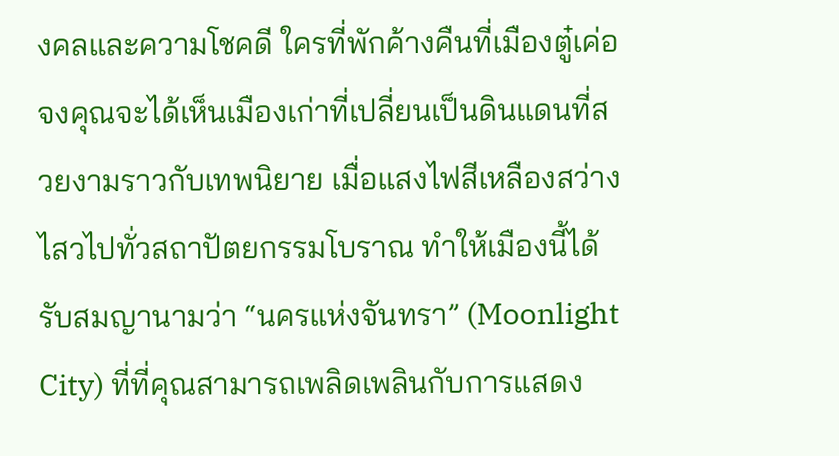งคลและความโชคดี ใครที่พักค้างคืนที่เมืองตู๋เค่อจงคุณจะได้เห็นเมืองเก่าที่เปลี่ยนเป็นดินแดนที่สวยงามราวกับเทพนิยาย เมื่อแสงไฟสีเหลืองสว่างไสวไปทั่วสถาปัตยกรรมโบราณ ทำให้เมืองนี้ได้รับสมญานามว่า “นครแห่งจันทรา” (Moonlight City) ที่ที่คุณสามารถเพลิดเพลินกับการแสดง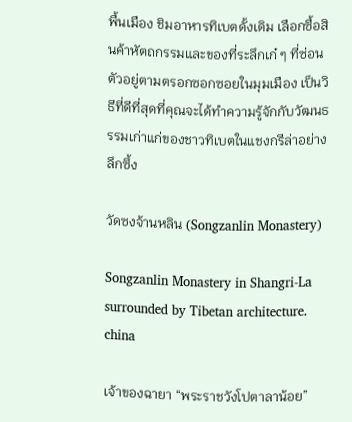พื้นเมือง ชิมอาหารทิเบตดั้งเดิม เลือกซื้อสินค้าหัตถกรรมและของที่ระลึกเก๋ ๆ ที่ซ่อนตัวอยู่ตามตรอกซอกซอยในมุมเมือง เป็นวิธีที่ดีที่สุดที่คุณจะได้ทำความรู้จักกับวัฒนธรรมเก่าแก่ของชาวทิเบตในแชงกรีล่าอย่างลึกซึ้ง

วัดซงจ้านหลิน (Songzanlin Monastery)

Songzanlin Monastery in Shangri-La surrounded by Tibetan architecture. china

เจ้าของฉายา “พระราชวังโปตาลาน้อย”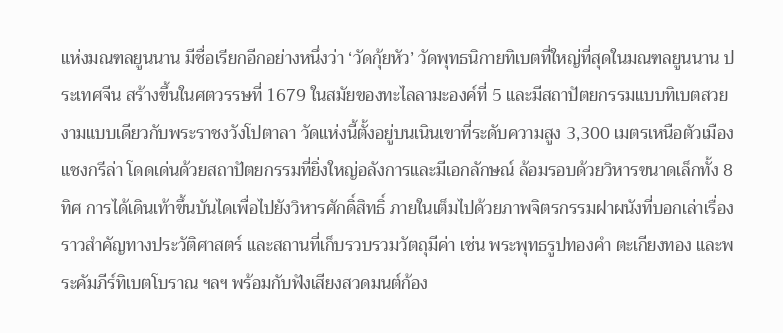แห่งมณฑลยูนนาน มีชื่อเรียกอีกอย่างหนึ่งว่า ‘วัดกุ้ยหัว’ วัดพุทธนิกายทิเบตที่ใหญ่ที่สุดในมณฑลยูนนาน ประเทศจีน สร้างขึ้นในศตวรรษที่ 1679 ในสมัยของทะไลลามะองค์ที่ 5 และมีสถาปัตยกรรมแบบทิเบตสวยงามแบบเดียวกับพระราชงวังโปตาลา วัดแห่งนี้ตั้งอยู่บนเนินเขาที่ระดับความสูง 3,300 เมตรเหนือตัวเมืองแชงกรีล่า โดดเด่นด้วยสถาปัตยกรรมที่ยิ่งใหญ่อลังการและมีเอกลักษณ์ ล้อมรอบด้วยวิหารขนาดเล็กทั้ง 8 ทิศ การได้เดินเท้าขึ้นบันไดเพื่อไปยังวิหารศักดิ์สิทธิ์ ภายในเต็มไปด้วยภาพจิตรกรรมฝาผนังที่บอกเล่าเรื่องราวสำคัญทางประวัติศาสตร์ และสถานที่เก็บรวบรวมวัตถุมีค่า เช่น พระพุทธรูปทองคำ ตะเกียงทอง และพระคัมภีร์ทิเบตโบราณ ฯลฯ พร้อมกับฟังเสียงสวดมนต์ก้อง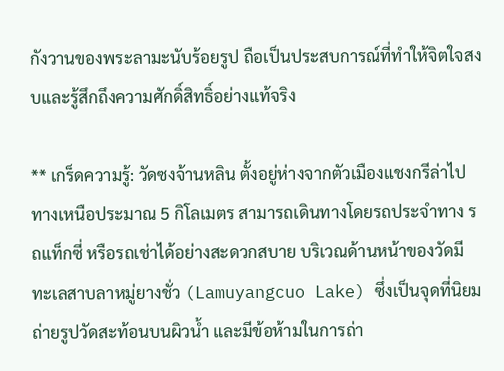กังวานของพระลามะนับร้อยรูป ถือเป็นประสบการณ์ที่ทำให้จิตใจสงบและรู้สึกถึงความศักดิ์สิทธิ์อย่างแท้จริง

** เกร็ดความรู้: วัดซงจ้านหลิน ตั้งอยู่ห่างจากตัวเมืองแชงกรีล่าไปทางเหนือประมาณ 5 กิโลเมตร สามารถเดินทางโดยรถประจำทาง รถแท็กซี่ หรือรถเช่าได้อย่างสะดวกสบาย บริเวณด้านหน้าของวัดมีทะเลสาบลาหมู่ยางชั่ว (Lamuyangcuo Lake) ซึ่งเป็นจุดที่นิยมถ่ายรูปวัดสะท้อนบนผิวน้ำ และมีข้อห้ามในการถ่า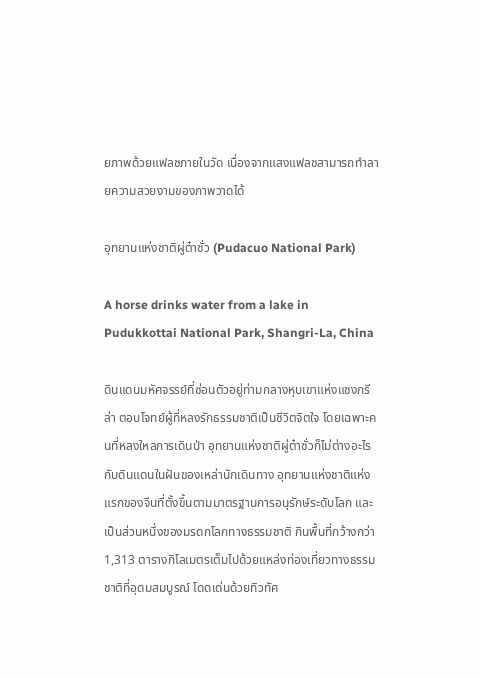ยภาพด้วยแฟลชภายในวัด เนื่องจากแสงแฟลชสามารถทำลายความสวยงามของภาพวาดได้

อุทยานแห่งชาติผู่ต๋าชั่ว (Pudacuo National Park)

A horse drinks water from a lake in Pudukkottai National Park, Shangri-La, China

ดินแดนมหัศจรรย์ที่ซ่อนตัวอยู่ท่ามกลางหุบเขาแห่งแชงกรีล่า ตอบโจทย์ผู้ที่หลงรักธรรมชาติเป็นชีวิตจิตใจ โดยเฉพาะคนที่หลงใหลการเดินป่า อุทยานแห่งชาติผู่ต๋าชั่วก็ไม่ต่างอะไรกับดินแดนในฝันของเหล่านักเดินทาง อุทยานแห่งชาติแห่งแรกของจีนที่ตั้งขึ้นตามมาตรฐานการอนุรักษ์ระดับโลก และเป็นส่วนหนึ่งของมรดกโลกทางธรรมชาติ กินพื้นที่กว้างกว่า 1,313 ตารางกิโลเมตรเต็มไปด้วยแหล่งท่องเที่ยวทางธรรมชาติที่อุดมสมบูรณ์ โดดเด่นด้วยทิวทัศ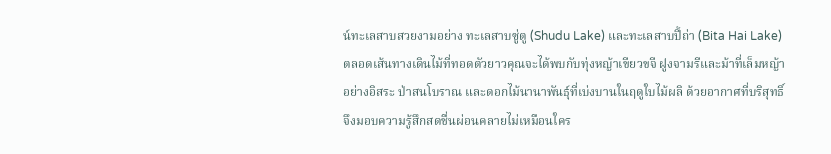น์ทะเลสาบสวยงามอย่าง ทะเลสาบซู่ตู (Shudu Lake) และทะเลสาบปี้ถ่า (Bita Hai Lake) ตลอดเส้นทางเดินไม้ที่ทอดตัวยาวคุณจะได้พบกับทุ่งหญ้าเขียวขจี ฝูงจามรีและม้าที่เล็มหญ้าอย่างอิสระ ป่าสนโบราณ และดอกไม้นานาพันธุ์ที่เบ่งบานในฤดูใบไม้ผลิ ด้วยอากาศที่บริสุทธิ์จึงมอบความรู้สึกสดชื่นผ่อนคลายไม่เหมือนใคร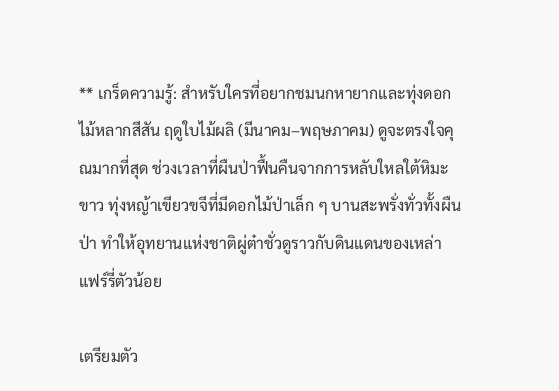** เกร็ดความรู้: สำหรับใครที่อยากชมนกหายากและทุ่งดอกไม้หลากสีสัน ฤดูใบไม้ผลิ (มีนาคม–พฤษภาคม) ดูจะตรงใจคุณมากที่สุด ช่วงเวลาที่ผืนป่าฟื้นคืนจากการหลับใหลใต้หิมะขาว ทุ่งหญ้าเขียวขจีที่มีดอกไม้ป่าเล็ก ๆ บานสะพรั่งทั่วทั้งผืนป่า ทำให้อุทยานแห่งชาติผู่ต๋าชั่วดูราวกับดินแดนของเหล่าแฟร์รี่ตัวน้อย

เตรียมตัว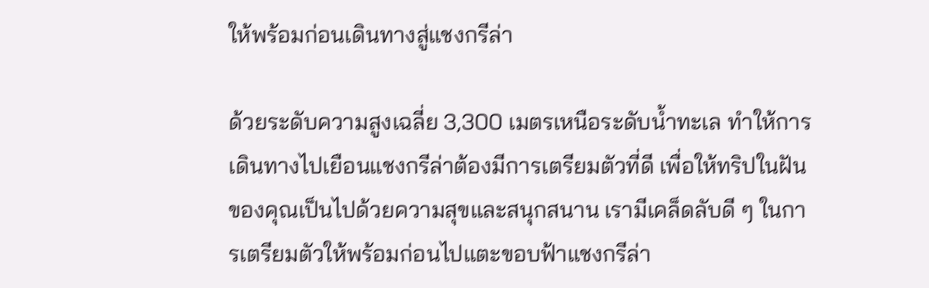ให้พร้อมก่อนเดินทางสู่แชงกรีล่า

ด้วยระดับความสูงเฉลี่ย 3,300 เมตรเหนือระดับน้ำทะเล ทำให้การเดินทางไปเยือนแชงกรีล่าต้องมีการเตรียมตัวที่ดี เพื่อให้ทริปในฝันของคุณเป็นไปด้วยความสุขและสนุกสนาน เรามีเคล็ดลับดี ๆ ในการเตรียมตัวให้พร้อมก่อนไปแตะขอบฟ้าแชงกรีล่า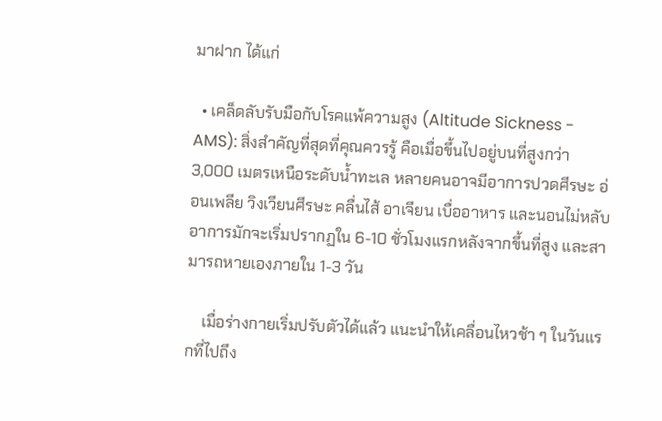มาฝาก ได้แก่

  • เคล็ดลับรับมือกับโรคแพ้ความสูง (Altitude Sickness - AMS): สิ่งสำคัญที่สุดที่คุณควรรู้ คือเมื่อขึ้นไปอยู่บนที่สูงกว่า 3,000 เมตรเหนือระดับน้ำทะเล หลายคนอาจมีอาการปวดศีรษะ อ่อนเพลีย วิงเวียนศีรษะ คลื่นไส้ อาเจียน เบื่ออาหาร และนอนไม่หลับ อาการมักจะเริ่มปรากฏใน 6-10 ชั่วโมงแรกหลังจากขึ้นที่สูง และสามารถหายเองภายใน 1-3 วัน

    เมื่อร่างกายเริ่มปรับตัวได้แล้ว แนะนำให้เคลื่อนไหวช้า ๆ ในวันแรกที่ไปถึง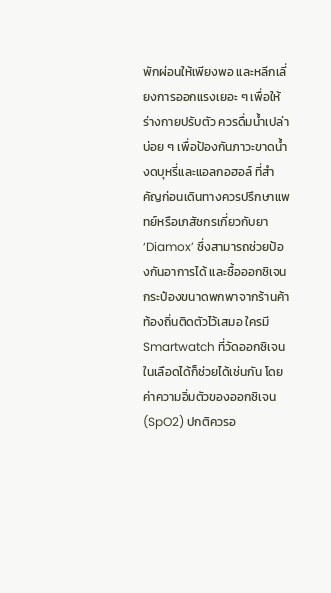พักผ่อนให้เพียงพอ และหลีกเลี่ยงการออกแรงเยอะ ๆ เพื่อให้ร่างกายปรับตัว ควรดื่มน้ำเปล่าบ่อย ๆ เพื่อป้องกันภาวะขาดน้ำ งดบุหรี่และแอลกอฮอล์ ที่สำคัญก่อนเดินทางควรปรึกษาแพทย์หรือเภสัชกรเกี่ยวกับยา ‘Diamox’ ซึ่งสามารถช่วยป้องกันอาการได้ และซื้อออกซิเจนกระป๋องขนาดพกพาจากร้านค้าท้องถิ่นติดตัวไว้เสมอ ใครมี Smartwatch ที่วัดออกซิเจนในเลือดได้ก็ช่วยได้เช่นกัน โดยค่าความอิ่มตัวของออกซิเจน (SpO2) ปกติควรอ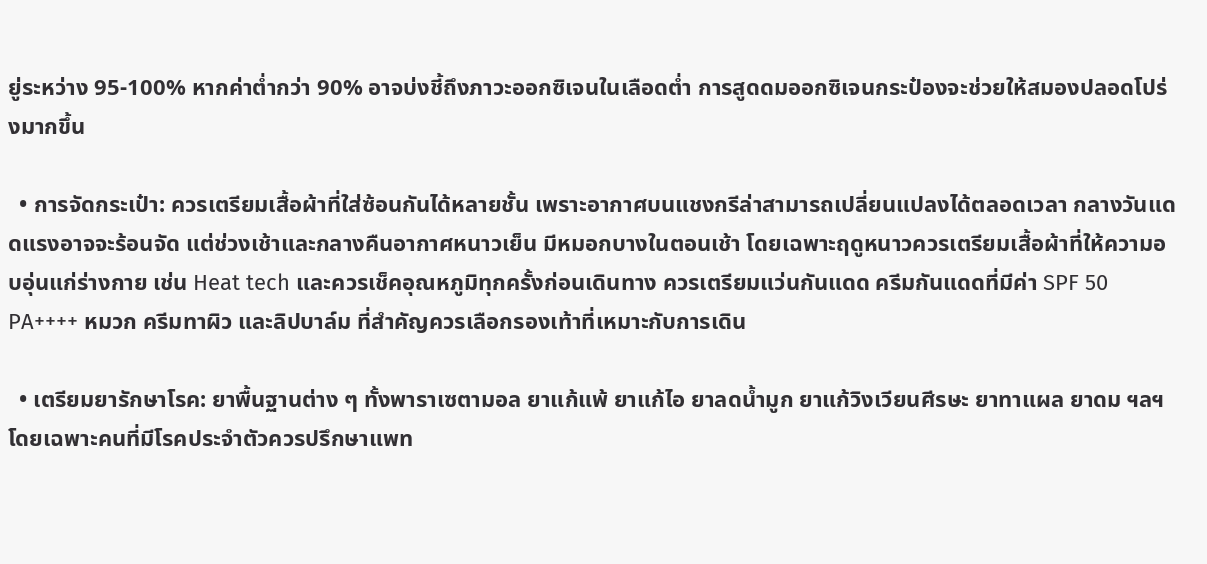ยู่ระหว่าง 95-100% หากค่าต่ำกว่า 90% อาจบ่งชี้ถึงภาวะออกซิเจนในเลือดต่ำ การสูดดมออกซิเจนกระป๋องจะช่วยให้สมองปลอดโปร่งมากขึ้น

  • การจัดกระเป๋า: ควรเตรียมเสื้อผ้าที่ใส่ซ้อนกันได้หลายชั้น เพราะอากาศบนแชงกรีล่าสามารถเปลี่ยนแปลงได้ตลอดเวลา กลางวันแดดแรงอาจจะร้อนจัด แต่ช่วงเช้าและกลางคืนอากาศหนาวเย็น มีหมอกบางในตอนเช้า โดยเฉพาะฤดูหนาวควรเตรียมเสื้อผ้าที่ให้ความอบอุ่นแก่ร่างกาย เช่น Heat tech และควรเช็คอุณหภูมิทุกครั้งก่อนเดินทาง ควรเตรียมแว่นกันแดด ครีมกันแดดที่มีค่า SPF 50 PA++++ หมวก ครีมทาผิว และลิปบาล์ม ที่สำคัญควรเลือกรองเท้าที่เหมาะกับการเดิน

  • เตรียมยารักษาโรค: ยาพื้นฐานต่าง ๆ ทั้งพาราเซตามอล ยาแก้แพ้ ยาแก้ไอ ยาลดน้ำมูก ยาแก้วิงเวียนศีรษะ ยาทาแผล ยาดม ฯลฯ โดยเฉพาะคนที่มีโรคประจำตัวควรปรึกษาแพท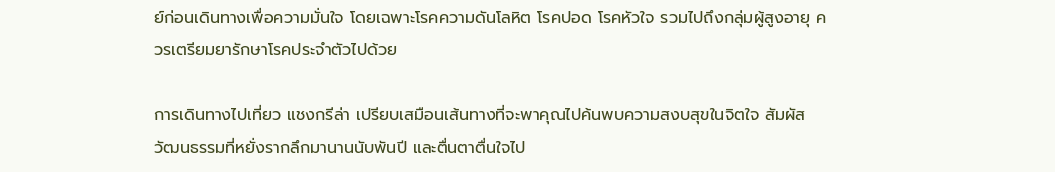ย์ก่อนเดินทางเพื่อความมั่นใจ โดยเฉพาะโรคความดันโลหิต โรคปอด โรคหัวใจ รวมไปถึงกลุ่มผู้สูงอายุ ควรเตรียมยารักษาโรคประจำตัวไปด้วย

การเดินทางไปเที่ยว แชงกรีล่า เปรียบเสมือนเส้นทางที่จะพาคุณไปค้นพบความสงบสุขในจิตใจ สัมผัสวัฒนธรรมที่หยั่งรากลึกมานานนับพันปี และตื่นตาตื่นใจไป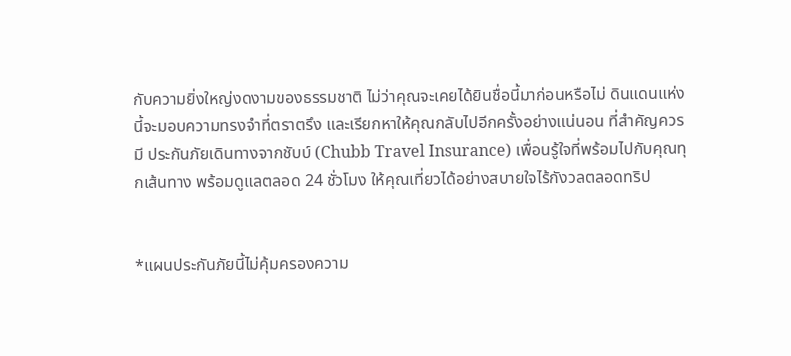กับความยิ่งใหญ่งดงามของธรรมชาติ ไม่ว่าคุณจะเคยได้ยินชื่อนี้มาก่อนหรือไม่ ดินแดนแห่งนี้จะมอบความทรงจำที่ตราตรึง และเรียกหาให้คุณกลับไปอีกครั้งอย่างแน่นอน ที่สำคัญควรมี ประกันภัยเดินทางจากชับบ์ (Chubb Travel Insurance) เพื่อนรู้ใจที่พร้อมไปกับคุณทุกเส้นทาง พร้อมดูแลตลอด 24 ชั่วโมง ให้คุณเที่ยวได้อย่างสบายใจไร้กังวลตลอดทริป


*แผนประกันภัยนี้ไม่คุ้มครองความ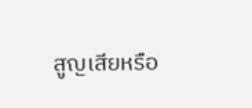สูญเสียหรือ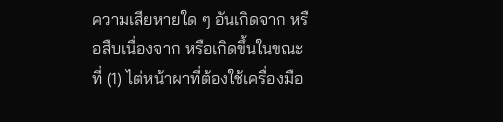ความเสียหายใด ๆ อันเกิดจาก หรือสืบเนื่องจาก หรือเกิดขึ้นในขณะที่ (1) ไต่หน้าผาที่ต้องใช้เครื่องมือ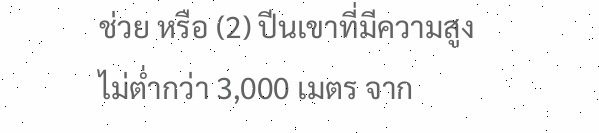ช่วย หรือ (2) ปีนเขาที่มีความสูงไม่ต่ำกว่า 3,000 เมตร จาก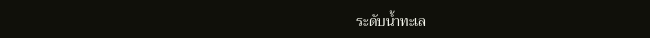ระดับน้ำทะเล